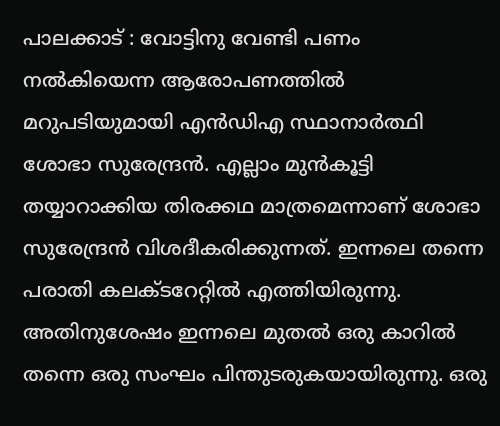പാലക്കാട് : വോട്ടിനു വേണ്ടി പണം നൽകിയെന്ന ആരോപണത്തിൽ മറുപടിയുമായി എൻഡിഎ സ്ഥാനാർത്ഥി ശോഭാ സുരേന്ദ്രൻ. എല്ലാം മുൻകൂട്ടി തയ്യാറാക്കിയ തിരക്കഥ മാത്രമെന്നാണ് ശോഭാ സുരേന്ദ്രൻ വിശദീകരിക്കുന്നത്. ഇന്നലെ തന്നെ പരാതി കലക്ടറേറ്റിൽ എത്തിയിരുന്നു. അതിനുശേഷം ഇന്നലെ മുതൽ ഒരു കാറിൽ തന്നെ ഒരു സംഘം പിന്തുടരുകയായിരുന്നു. ഒരു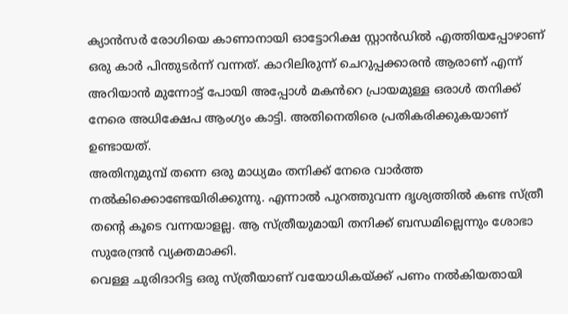ക്യാൻസർ രോഗിയെ കാണാനായി ഓട്ടോറിക്ഷ സ്റ്റാൻഡിൽ എത്തിയപ്പോഴാണ് ഒരു കാർ പിന്തുടർന്ന് വന്നത്. കാറിലിരുന്ന് ചെറുപ്പക്കാരൻ ആരാണ് എന്ന് അറിയാൻ മുന്നോട്ട് പോയി അപ്പോൾ മകൻറെ പ്രായമുള്ള ഒരാൾ തനിക്ക് നേരെ അധിക്ഷേപ ആംഗ്യം കാട്ടി. അതിനെതിരെ പ്രതികരിക്കുകയാണ് ഉണ്ടായത്.
അതിനുമുമ്പ് തന്നെ ഒരു മാധ്യമം തനിക്ക് നേരെ വാർത്ത നൽകിക്കൊണ്ടേയിരിക്കുന്നു. എന്നാൽ പുറത്തുവന്ന ദൃശ്യത്തിൽ കണ്ട സ്ത്രീ തന്റെ കൂടെ വന്നയാളല്ല. ആ സ്ത്രീയുമായി തനിക്ക് ബന്ധമില്ലെന്നും ശോഭാ സുരേന്ദ്രൻ വ്യക്തമാക്കി.
വെള്ള ചുരിദാറിട്ട ഒരു സ്ത്രീയാണ് വയോധികയ്ക്ക് പണം നൽകിയതായി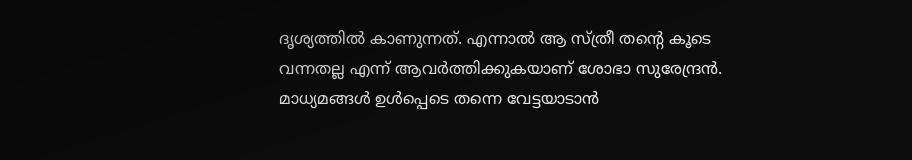ദൃശ്യത്തിൽ കാണുന്നത്. എന്നാൽ ആ സ്ത്രീ തന്റെ കൂടെ വന്നതല്ല എന്ന് ആവർത്തിക്കുകയാണ് ശോഭാ സുരേന്ദ്രൻ.
മാധ്യമങ്ങൾ ഉൾപ്പെടെ തന്നെ വേട്ടയാടാൻ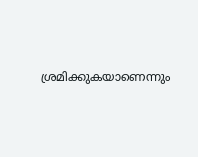ശ്രമിക്കുകയാണെന്നും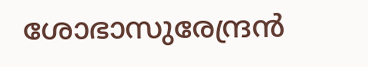ശോഭാസുരേന്ദ്രൻ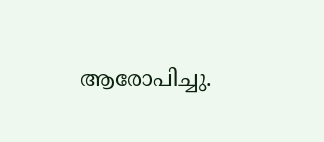ആരോപിച്ചു.